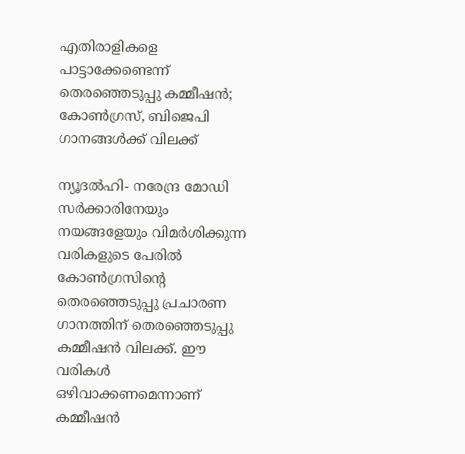എതിരാളികളെ പാട്ടാക്കേണ്ടെന്ന് തെരഞ്ഞെടുപ്പു കമ്മീഷന്‍; കോണ്‍ഗ്രസ്, ബിജെപി ഗാനങ്ങള്‍ക്ക് വിലക്ക്

ന്യൂദല്‍ഹി- നരേന്ദ്ര മോഡി സര്‍ക്കാരിനേയും നയങ്ങളേയും വിമര്‍ശിക്കുന്ന വരികളുടെ പേരില്‍ കോണ്‍ഗ്രസിന്റെ തെരഞ്ഞെടുപ്പു പ്രചാരണ ഗാനത്തിന് തെരഞ്ഞെടുപ്പു കമ്മീഷന്‍ വിലക്ക്. ഈ വരികള്‍ ഒഴിവാക്കണമെന്നാണ് കമ്മീഷന്‍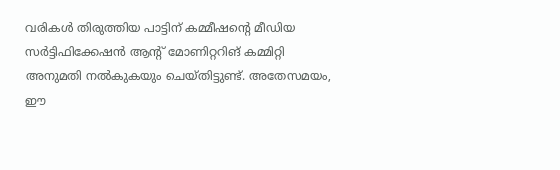വരികള്‍ തിരുത്തിയ പാട്ടിന് കമ്മീഷന്റെ മീഡിയ സര്‍ട്ടിഫിക്കേഷന്‍ ആന്റ് മോണിറ്ററിങ് കമ്മിറ്റി അനുമതി നല്‍കുകയും ചെയ്തിട്ടുണ്ട്. അതേസമയം, ഈ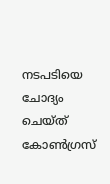നടപടിയെ ചോദ്യം ചെയ്ത് കോണ്‍ഗ്രസ്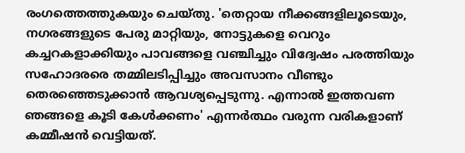രംഗത്തെത്തുകയും ചെയ്തു. 'തെറ്റായ നീക്കങ്ങളിലൂടെയും, നഗരങ്ങളുടെ പേരു മാറ്റിയും, നോട്ടുകളെ വെറും കച്ചറകളാക്കിയും പാവങ്ങളെ വഞ്ചിച്ചും വിദ്വേഷം പരത്തിയും സഹോദരരെ തമ്മിലടിപ്പിച്ചും അവസാനം വീണ്ടും തെരഞ്ഞെടുക്കാന്‍ ആവശ്യപ്പെടുന്നു. എന്നാല്‍ ഇത്തവണ ഞങ്ങളെ കൂടി കേള്‍ക്കണം' എന്നര്‍ത്ഥം വരുന്ന വരികളാണ് കമ്മീഷന്‍ വെട്ടിയത്.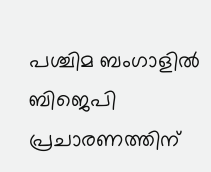പശ്ചിമ ബംഗാളില്‍ ബിജെപി പ്രചാരണത്തിന്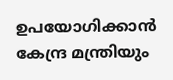ഉപയോഗിക്കാന്‍ കേന്ദ്ര മന്ത്രിയും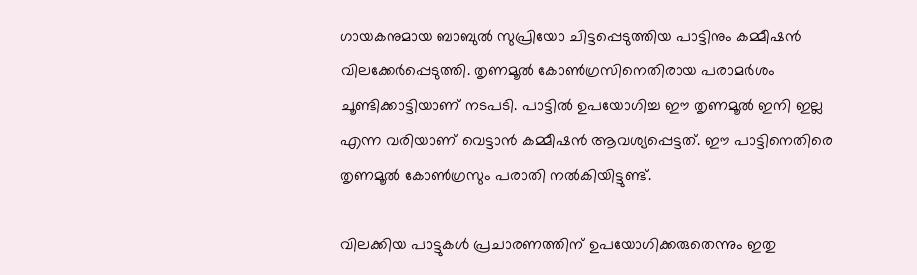ഗായകനുമായ ബാബുല്‍ സുപ്രിയോ ചിട്ടപ്പെടുത്തിയ പാട്ടിനും കമ്മീഷന്‍ വിലക്കേര്‍പ്പെടുത്തി. തൃണമൂല്‍ കോണ്‍ഗ്രസിനെതിരായ പരാമര്‍ശം ചൂണ്ടിക്കാട്ടിയാണ് നടപടി. പാട്ടില്‍ ഉപയോഗിച്ച ഈ തൃണമൂല്‍ ഇനി ഇല്ല എന്ന വരിയാണ് വെട്ടാന്‍ കമ്മീഷന്‍ ആവശ്യപ്പെട്ടത്. ഈ പാട്ടിനെതിരെ തൃണമൂല്‍ കോണ്‍ഗ്രസും പരാതി നല്‍കിയിട്ടുണ്ട്.

വിലക്കിയ പാട്ടുകള്‍ പ്രചാരണത്തിന് ഉപയോഗിക്കരുതെന്നും ഇതു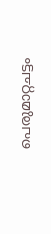പെരുമാറ്റചട്ടം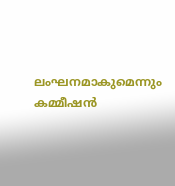ലംഘനമാകുമെന്നും കമ്മീഷന്‍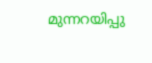മുന്നറയിപ്പു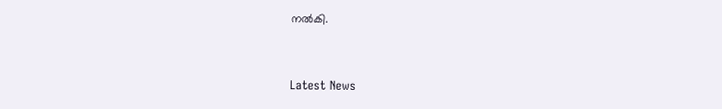നല്‍കി.


Latest News